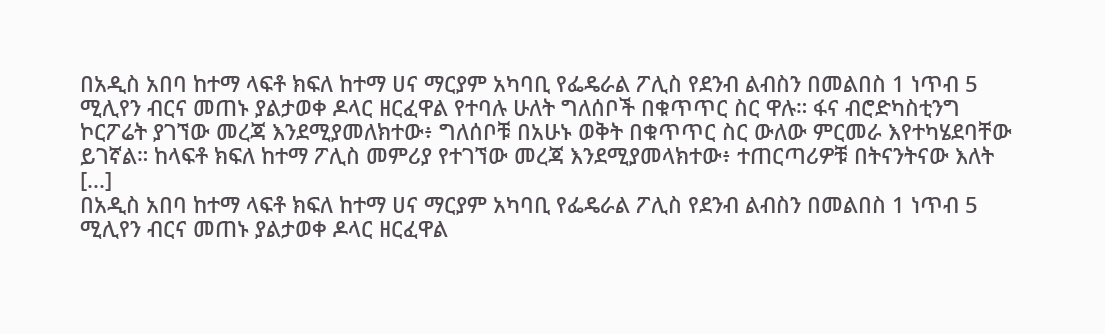በአዲስ አበባ ከተማ ላፍቶ ክፍለ ከተማ ሀና ማርያም አካባቢ የፌዴራል ፖሊስ የደንብ ልብስን በመልበስ 1 ነጥብ 5 ሚሊየን ብርና መጠኑ ያልታወቀ ዶላር ዘርፈዋል የተባሉ ሁለት ግለሰቦች በቁጥጥር ስር ዋሉ። ፋና ብሮድካስቲንግ ኮርፖሬት ያገኘው መረጃ እንደሚያመለክተው፥ ግለሰቦቹ በአሁኑ ወቅት በቁጥጥር ስር ውለው ምርመራ እየተካሄደባቸው ይገኛል። ከላፍቶ ክፍለ ከተማ ፖሊስ መምሪያ የተገኘው መረጃ እንደሚያመላክተው፥ ተጠርጣሪዎቹ በትናንትናው እለት [...]
በአዲስ አበባ ከተማ ላፍቶ ክፍለ ከተማ ሀና ማርያም አካባቢ የፌዴራል ፖሊስ የደንብ ልብስን በመልበስ 1 ነጥብ 5 ሚሊየን ብርና መጠኑ ያልታወቀ ዶላር ዘርፈዋል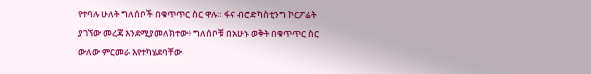የተባሉ ሁለት ግለሰቦች በቁጥጥር ስር ዋሉ። ፋና ብሮድካስቲንግ ኮርፖሬት ያገኘው መረጃ እንደሚያመለክተው፥ ግለሰቦቹ በአሁኑ ወቅት በቁጥጥር ስር ውለው ምርመራ እየተካሄደባቸው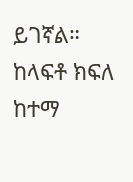ይገኛል። ከላፍቶ ክፍለ ከተማ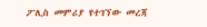ፖሊስ መምሪያ የተገኘው መረጃ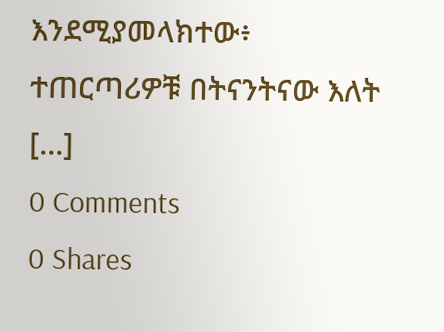እንደሚያመላክተው፥ ተጠርጣሪዎቹ በትናንትናው እለት [...]
0 Comments
0 Shares